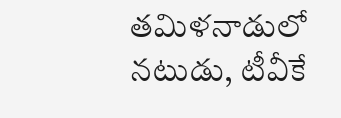తమిళనాడులో నటుడు, టీవీకే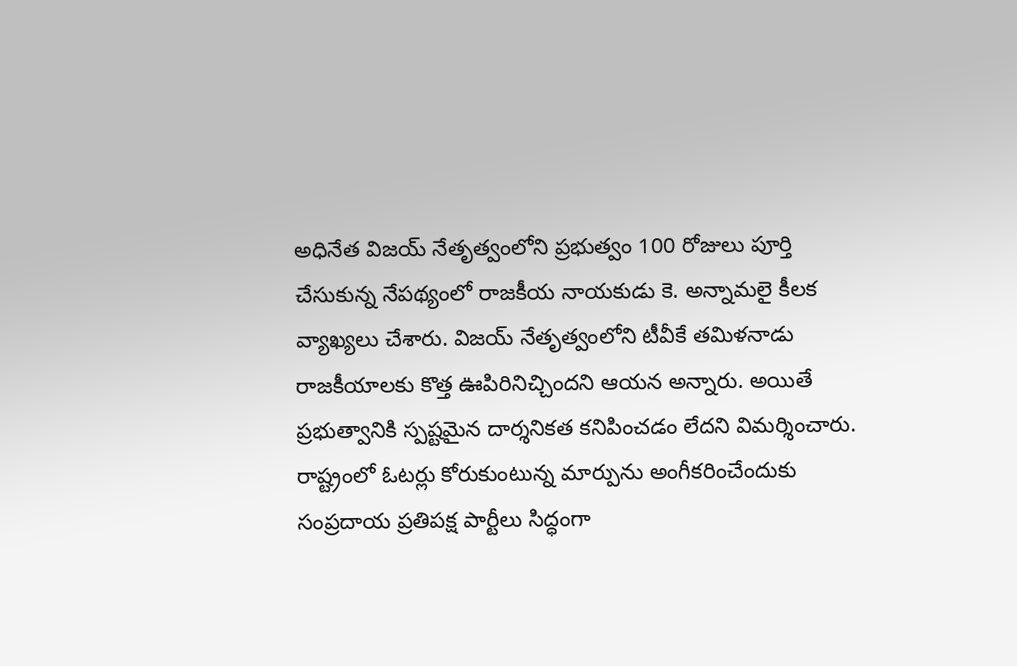అధినేత విజయ్ నేతృత్వంలోని ప్రభుత్వం 100 రోజులు పూర్తి చేసుకున్న నేపథ్యంలో రాజకీయ నాయకుడు కె. అన్నామలై కీలక వ్యాఖ్యలు చేశారు. విజయ్ నేతృత్వంలోని టీవీకే తమిళనాడు రాజకీయాలకు కొత్త ఊపిరినిచ్చిందని ఆయన అన్నారు. అయితే ప్రభుత్వానికి స్పష్టమైన దార్శనికత కనిపించడం లేదని విమర్శించారు. రాష్ట్రంలో ఓటర్లు కోరుకుంటున్న మార్పును అంగీకరించేందుకు సంప్రదాయ ప్రతిపక్ష పార్టీలు సిద్ధంగా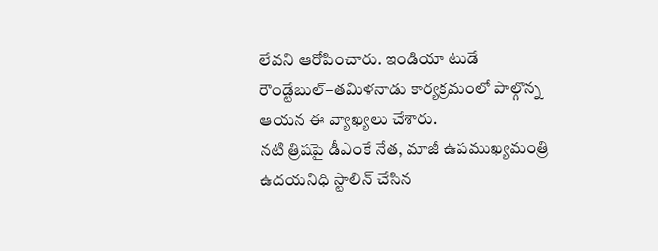లేవని ఆరోపించారు. ఇండియా టుడే రౌండ్టేబుల్–తమిళనాడు కార్యక్రమంలో పాల్గొన్న ఆయన ఈ వ్యాఖ్యలు చేశారు.
నటి త్రిషపై డీఎంకే నేత, మాజీ ఉపముఖ్యమంత్రి ఉదయనిధి స్టాలిన్ చేసిన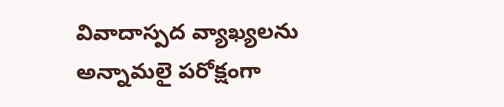వివాదాస్పద వ్యాఖ్యలను అన్నామలై పరోక్షంగా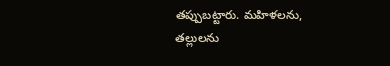తప్పుబట్టారు. మహిళలను, తల్లులను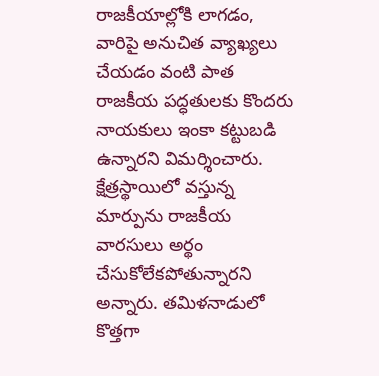రాజకీయాల్లోకి లాగడం, వారిపై అనుచిత వ్యాఖ్యలు చేయడం వంటి పాత రాజకీయ పద్ధతులకు కొందరు నాయకులు ఇంకా కట్టుబడి ఉన్నారని విమర్శించారు. క్షేత్రస్థాయిలో వస్తున్న మార్పును రాజకీయ వారసులు అర్థం చేసుకోలేకపోతున్నారని అన్నారు. తమిళనాడులో కొత్తగా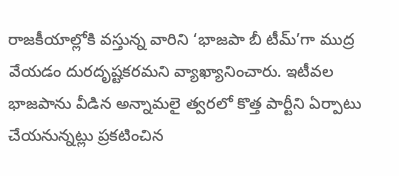రాజకీయాల్లోకి వస్తున్న వారిని ‘భాజపా బీ టీమ్’గా ముద్ర వేయడం దురదృష్టకరమని వ్యాఖ్యానించారు. ఇటీవల భాజపాను వీడిన అన్నామలై త్వరలో కొత్త పార్టీని ఏర్పాటు చేయనున్నట్లు ప్రకటించిన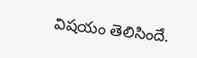విషయం తెలిసిందే.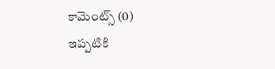కామెంట్స్ (0)
ఇప్పటికి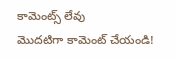కామెంట్స్ లేవు
మొదటిగా కామెంట్ చేయండి!